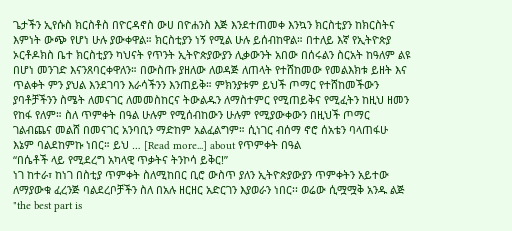ጌታችን ኢየሱስ ክርስቶስ በዮርዳኖስ ውሀ በዮሐንስ እጅ እንደተጠመቀ እንኳን ክርስቲያን ከክርስትና እምነት ውጭ የሆነ ሁሉ ያውቀዋል። ክርስቲያን ነኝ የሚል ሁሉ ይሰብከዋል። በተለይ እኛ የኢትዮጵያ ኦርቶዶክስ ቤተ ክርስቲያን ካህናት የጥንት ኢትዮጵያውያን ሊቃውንት አበው በሰሩልን ስርአት ከዓለም ልዩ በሆነ መንገድ እናንጸባርቀዋለን። በውስጡ ያዘለው ለወዳጅ ለጠላት የተሸከመው የመልእክቱ ይዘት እና ጥልቀት ምን ያህል እንደገባን እራሳችንን እንጠይቅ። ምክንያቱም ይህች ጦማር የተሸከመችውን ያባቶቻችንን ስሜት ለመናገር ለመመስከርና ትውልዱን ለማስተምር የሚጠይቅና የሚፈትን ከዚህ ዘመን የከፋ የለም። ስለ ጥምቀት በዓል ሁሉም የሚሰብከውን ሁሉም የሚያውቀውን በዚህች ጦማር ገልብጨና መልሸ በመናገር አንባቢን ማድከም አልፈልግም። ሲነገር ብሰማ ኖሮ ሰአቴን ባላጠፋሁ እኔም ባልደከምኩ ነበር። ይህ … [Read more...] about የጥምቀት በዓል
“በሴቶች ላይ የሚደረግ አካላዊ ጥቃትና ትንኮሳ ይቅር!”
ነገ ከተራ፣ ከነገ በስቲያ ጥምቀት ስለሚከበር ቢሮ ውስጥ ያለን ኢትዮጵያውያን ጥምቀትን አይተው ለማያውቁ ፈረንጅ ባልደረቦቻችን ስለ በአሉ ዘርዘር አድርገን እያወራን ነበር፡፡ ወሬው ሲሟሟቅ አንዱ ልጅ "the best part is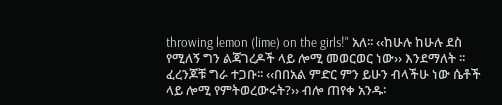throwing lemon (lime) on the girls!" አለ፡፡ ‹‹ከሁሉ ከሁሉ ደስ የሚለኝ ግን ልጃገረዶች ላይ ሎሚ መወርወር ነው›› እንደማለት ፡፡ ፈረንጆቹ ግራ ተጋቡ፡፡ ‹‹በበአል ምድር ምን ይሁን ብላችሁ ነው ሴቶች ላይ ሎሚ የምትወረውሩት?›› ብሎ ጠየቀ አንዱ፡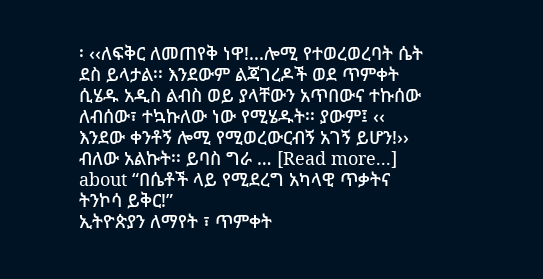፡ ‹‹ለፍቅር ለመጠየቅ ነዋ!...ሎሚ የተወረወረባት ሴት ደስ ይላታል፡፡ እንደውም ልጃገረዶች ወደ ጥምቀት ሲሄዱ አዲስ ልብስ ወይ ያላቸውን አጥበውና ተኩሰው ለብሰው፣ ተኳኩለው ነው የሚሄዱት፡፡ ያውም፤ ‹‹ እንደው ቀንቶኝ ሎሚ የሚወረውርብኝ አገኝ ይሆን!›› ብለው አልኩት፡፡ ይባስ ግራ … [Read more...] about “በሴቶች ላይ የሚደረግ አካላዊ ጥቃትና ትንኮሳ ይቅር!”
ኢትዮጵያን ለማየት ፣ ጥምቀት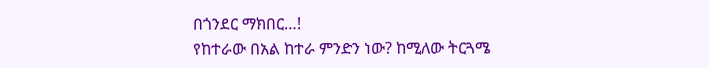በጎንደር ማክበር…!
የከተራው በአል ከተራ ምንድን ነው? ከሚለው ትርጓሜ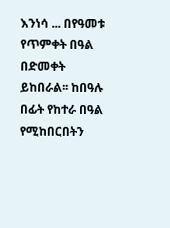እንነሳ ... በየዓመቱ የጥምቀት በዓል በድመቀት ይከበራል፡፡ ከበዓሉ በፊት የከተራ በዓል የሚከበርበትን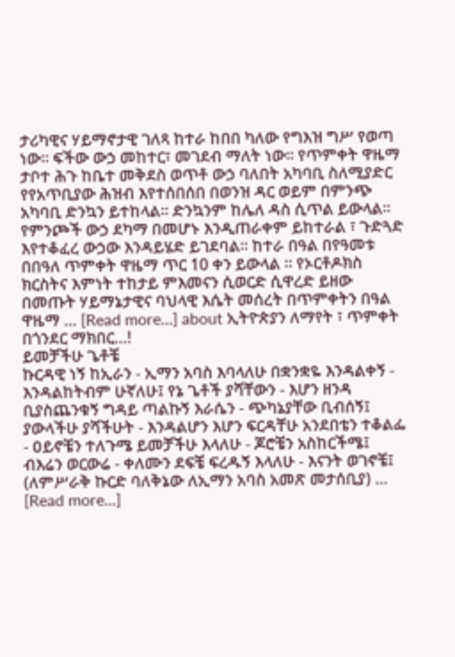ታሪካዊና ሃይማኖታዊ ገለጻ ከተራ ከበበ ካለው የግእዝ ግሥ የወጣ ነው፡፡ ፍችው ውኃ መከተር፣ መገደብ ማለት ነው፡፡ የጥምቀት ዋዜማ ታቦተ ሕጉ ከቤተ መቅደስ ወጥቶ ውኃ ባለበት አካባቢ ስለሚያድር የየአጥቢያው ሕዝብ እየተሰበሰበ በወንዝ ዳር ወይም በምንጭ አካባቢ ድንኳን ይተከላል፡፡ ድንኳንም ከሌለ ዳስ ሲጥል ይውላል፡፡ የምንጮች ውኃ ደካማ በመሆኑ እንዲጠራቀም ይከተራል ፣ ጉድጓድ እየተቆፈረ ውኃው እንዳይሄድ ይገደባል፡፡ ከተራ በዓል በየዓመቱ በበዓለ ጥምቀት ዋዜማ ጥር 10 ቀን ይውላል ። የኦርቶዶክስ ክርስትና እምነት ተከታይ ምእመናን ሲወርድ ሲዋረድ ይዘው በመጡት ሃይማኔታዊና ባህላዊ እሴት መሰረት በጥምቀትን በዓል ዋዜማ … [Read more...] about ኢትዮጵያን ለማየት ፣ ጥምቀት በጎንደር ማክበር…!
ይመቻችሁ ጌቶቼ
ኩርዳዊ ነኝ ከኢራን - ኢማን አባስ እባላለሁ በቋንቋዬ እንዳልቀኝ - እንዳልከትብም ሁኛለሁ፤ የኔ ጌቶች ያሻቸውን - እሆን ዘንዳ ቢያስጨንቁኝ ግዳይ ጣልኩኝ እራሴን - ጭካኔያቸው ቢብሰኝ፤ ያውላችሁ ያሻችሁት - እንዳልሆን እሆን ፍርዳቸሁ አንደበቴን ተቆልፌ - ዐይኖቼን ተለጉሜ ይመቻችሁ እላለሁ - ጆሮቼን አስከርችሜ፤ ብእሬን ወርውሬ - ቀለሙን ደፍቼ ፍረዱኝ እላለሁ - እናንት ወገኖቼ፤ (ለምሥራቅ ኩርድ ባለቅኔው ለኢማን አባስ አመጽ መታሰቢያ) … [Read more...]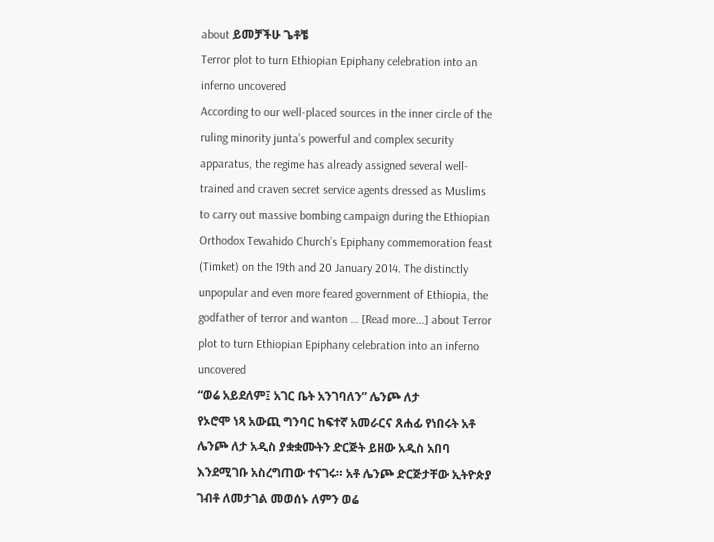about ይመቻችሁ ጌቶቼ
Terror plot to turn Ethiopian Epiphany celebration into an inferno uncovered
According to our well-placed sources in the inner circle of the ruling minority junta’s powerful and complex security apparatus, the regime has already assigned several well-trained and craven secret service agents dressed as Muslims to carry out massive bombing campaign during the Ethiopian Orthodox Tewahido Church’s Epiphany commemoration feast (Timket) on the 19th and 20 January 2014. The distinctly unpopular and even more feared government of Ethiopia, the godfather of terror and wanton … [Read more...] about Terror plot to turn Ethiopian Epiphany celebration into an inferno uncovered
“ወሬ አይደለም፤ አገር ቤት አንገባለን” ሌንጮ ለታ
የኦሮሞ ነጻ አውጪ ግንባር ከፍተኛ አመራርና ጸሐፊ የነበሩት አቶ ሌንጮ ለታ አዲስ ያቋቋሙትን ድርጅት ይዘው አዲስ አበባ እንደሚገቡ አስረግጠው ተናገሩ። አቶ ሌንጮ ድርጅታቸው ኢትዮጵያ ገብቶ ለመታገል መወሰኑ ለምን ወሬ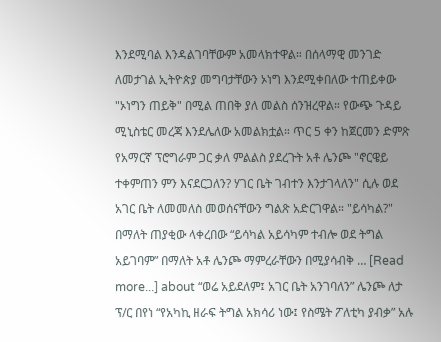እንደሚባል እንዳልገባቸውም አመላክተዋል። በሰላማዊ መንገድ ለመታገል ኢትዮጵያ መግባታቸውን ኦነግ እንደሚቀበለው ተጠይቀው "ኦነግን ጠይቅ" በሚል ጠበቅ ያለ መልስ ሰንዝረዋል። የውጭ ጉዳይ ሚኒስቴር መረጃ እንደሌለው አመልክቷል። ጥር 5 ቀን ከጀርመን ድምጽ የአማርኛ ፕሮግራም ጋር ቃለ ምልልስ ያደረጉት አቶ ሌንጮ "ኖርዌይ ተቀምጠን ምን እናደርጋለን? ሃገር ቤት ገብተን እንታገላለን" ሲሉ ወደ አገር ቤት ለመመለስ መወሰናቸውን ግልጽ አድርገዋል። "ይሳካል?" በማለት ጠያቂው ላቀረበው “ይሳካል አይሳካም ተብሎ ወደ ትግል አይገባም” በማለት አቶ ሌንጮ ማምረራቸውን በሚያሳብቅ … [Read more...] about “ወሬ አይደለም፤ አገር ቤት አንገባለን” ሌንጮ ለታ
ፕ/ር በየነ “የአካኪ ዘራፍ ትግል አክሳሪ ነው፤ የስሜት ፖለቲካ ያብቃ” አሉ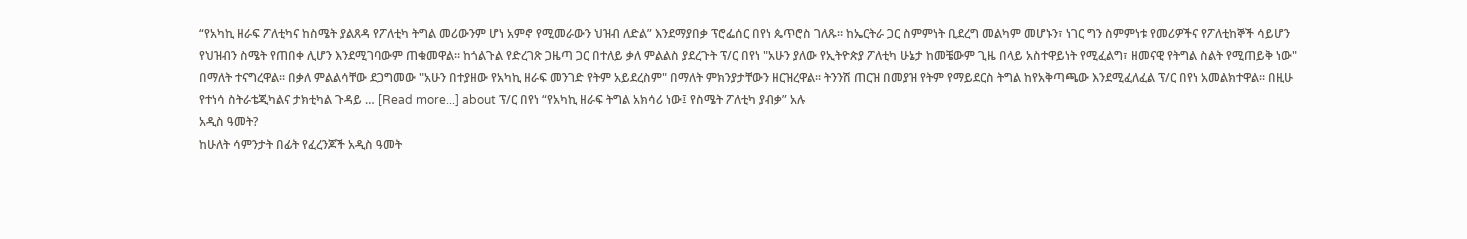“የአካኪ ዘራፍ ፖለቲካና ከስሜት ያልጸዳ የፖለቲካ ትግል መሪውንም ሆነ አምኖ የሚመራውን ህዝብ ለድል” እንደማያበቃ ፕሮፌሰር በየነ ጴጥሮስ ገለጹ። ከኤርትራ ጋር ስምምነት ቢደረግ መልካም መሆኑን፣ ነገር ግን ስምምነቱ የመሪዎችና የፖለቲከኞች ሳይሆን የህዝብን ስሜት የጠበቀ ሊሆን እንደሚገባውም ጠቁመዋል። ከጎልጉል የድረገጽ ጋዜጣ ጋር በተለይ ቃለ ምልልስ ያደረጉት ፕ/ር በየነ "አሁን ያለው የኢትዮጵያ ፖለቲካ ሁኔታ ከመቼውም ጊዜ በላይ አስተዋይነት የሚፈልግ፣ ዘመናዊ የትግል ስልት የሚጠይቅ ነው" በማለት ተናግረዋል። በቃለ ምልልሳቸው ደጋግመው "አሁን በተያዘው የአካኪ ዘራፍ መንገድ የትም አይደረስም" በማለት ምክንያታቸውን ዘርዝረዋል። ትንንሽ ጠርዝ በመያዝ የትም የማይደርስ ትግል ከየአቅጣጫው እንደሚፈለፈል ፕ/ር በየነ አመልክተዋል። በዚሁ የተነሳ ስትራቴጂካልና ታክቲካል ጉዳይ … [Read more...] about ፕ/ር በየነ “የአካኪ ዘራፍ ትግል አክሳሪ ነው፤ የስሜት ፖለቲካ ያብቃ” አሉ
አዲስ ዓመት?
ከሁለት ሳምንታት በፊት የፈረንጆች አዲስ ዓመት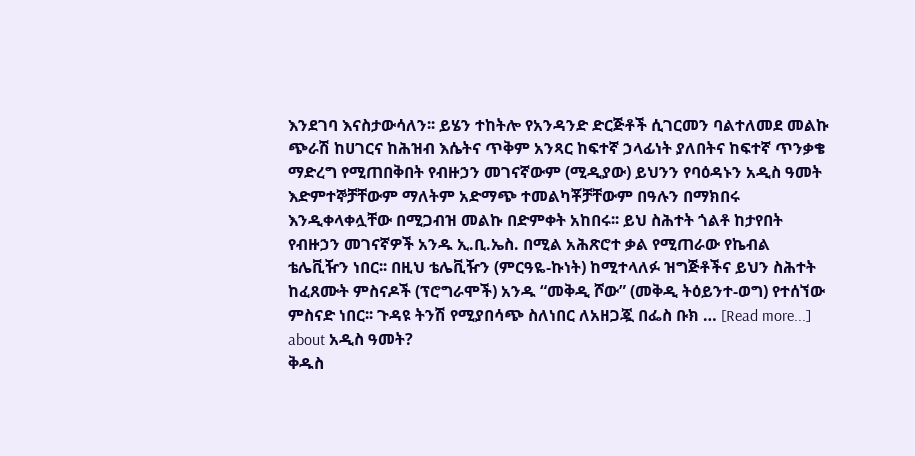እንደገባ እናስታውሳለን፡፡ ይሄን ተከትሎ የአንዳንድ ድርጅቶች ሲገርመን ባልተለመደ መልኩ ጭራሽ ከሀገርና ከሕዝብ እሴትና ጥቅም አንጻር ከፍተኛ ኃላፊነት ያለበትና ከፍተኛ ጥንቃቄ ማድረግ የሚጠበቅበት የብዙኃን መገናኛውም (ሚዲያው) ይህንን የባዕዳኑን አዲስ ዓመት እድምተኞቻቸውም ማለትም አድማጭ ተመልካቾቻቸውም በዓሉን በማክበሩ እንዲቀላቀሏቸው በሚጋብዝ መልኩ በድምቀት አከበሩ፡፡ ይህ ስሕተት ጎልቶ ከታየበት የብዙኃን መገናኛዎች አንዱ ኢ.ቢ.ኤስ. በሚል አሕጽሮተ ቃል የሚጠራው የኬብል ቴሌቪዥን ነበር፡፡ በዚህ ቴሌቪዥን (ምርዓዬ-ኩነት) ከሚተላለፉ ዝግጅቶችና ይህን ስሕተት ከፈጸሙት ምስናዶች (ፕሮግራሞች) አንዱ “መቅዲ ሾው” (መቅዲ ትዕይንተ-ወግ) የተሰኘው ምስናድ ነበር፡፡ ጉዳዩ ትንሽ የሚያበሳጭ ስለነበር ለአዘጋጇ በፌስ ቡክ … [Read more...] about አዲስ ዓመት?
ቅዱስ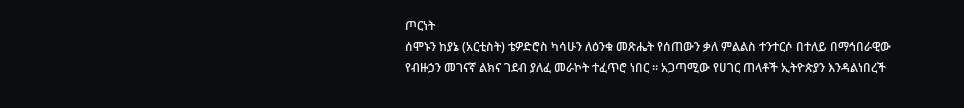ጦርነት
ሰሞኑን ከያኔ (አርቲስት) ቴዎድሮስ ካሳሁን ለዕንቁ መጽሔት የሰጠውን ቃለ ምልልስ ተንተርሶ በተለይ በማኅበራዊው የብዙኃን መገናኛ ልክና ገደብ ያለፈ መራኮት ተፈጥሮ ነበር ፡፡ አጋጣሚው የሀገር ጠላቶች ኢትዮጵያን እንዳልነበረች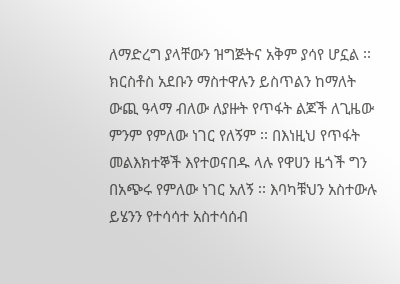ለማድረግ ያላቸውን ዝግጅትና አቅም ያሳየ ሆኗል ፡፡ ክርስቶስ አደቡን ማስተዋሉን ይስጥልን ከማለት ውጪ ዓላማ ብለው ለያዙት የጥፋት ልጆች ለጊዜው ምንም የምለው ነገር የለኝም ፡፡ በእነዚህ የጥፋት መልእክተኞች እየተወናበዱ ላሉ የዋሀን ዜጎች ግን በአጭሩ የምለው ነገር አለኝ ፡፡ እባካቹህን አስተውሉ ይሄንን የተሳሳተ አስተሳሰብ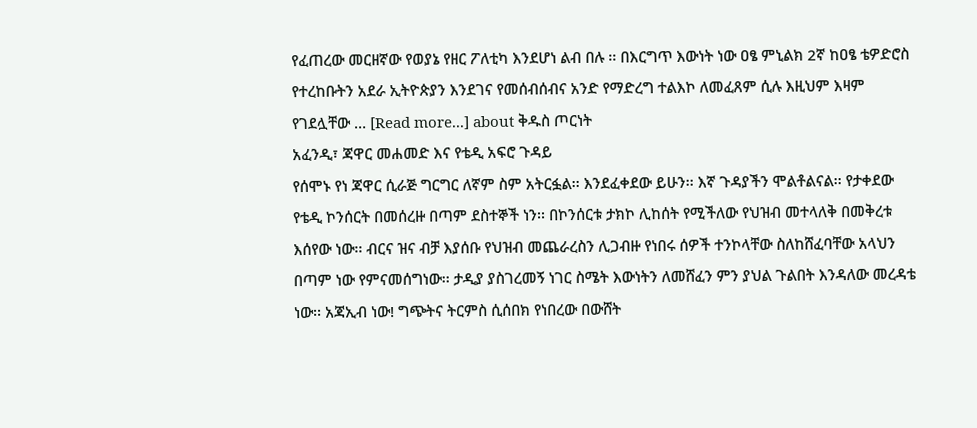የፈጠረው መርዘኛው የወያኔ የዘር ፖለቲካ እንደሆነ ልብ በሉ ፡፡ በእርግጥ እውነት ነው ዐፄ ምኒልክ 2ኛ ከዐፄ ቴዎድሮስ የተረከቡትን አደራ ኢትዮጵያን እንደገና የመሰብሰብና አንድ የማድረግ ተልእኮ ለመፈጸም ሲሉ እዚህም እዛም የገደሏቸው … [Read more...] about ቅዱስ ጦርነት
አፈንዲ፣ ጃዋር መሐመድ እና የቴዲ አፍሮ ጉዳይ
የሰሞኑ የነ ጃዋር ሲራጅ ግርግር ለኛም ስም አትርፏል፡፡ እንደፈቀደው ይሁን፡፡ እኛ ጉዳያችን ሞልቶልናል፡፡ የታቀደው የቴዲ ኮንሰርት በመሰረዙ በጣም ደስተኞች ነን፡፡ በኮንሰርቱ ታክኮ ሊከሰት የሚችለው የህዝብ መተላለቅ በመቅረቱ እሰየው ነው፡፡ ብርና ዝና ብቻ እያሰቡ የህዝብ መጨራረስን ሊጋብዙ የነበሩ ሰዎች ተንኮላቸው ስለከሸፈባቸው አላህን በጣም ነው የምናመሰግነው፡፡ ታዲያ ያስገረመኝ ነገር ስሜት እውነትን ለመሸፈን ምን ያህል ጉልበት እንዳለው መረዳቴ ነው፡፡ አጃኢብ ነው! ግጭትና ትርምስ ሲሰበክ የነበረው በውሸት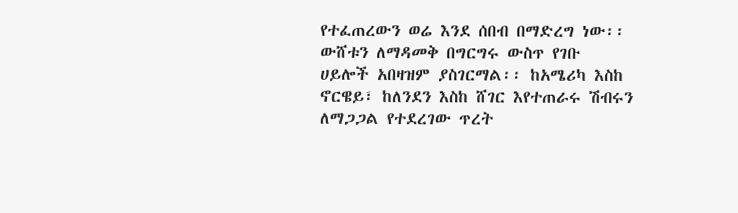የተፈጠረውን ወሬ እንደ ሰበብ በማድረግ ነው፡፡ ውሸቱን ለማዳመቅ በግርግሩ ውስጥ የገቡ ሀይሎች አበዛዝም ያስገርማል፡፡ ከአሜሪካ እስከ ኖርዌይ፣ ከለንደን እስከ ሸገር እየተጠራሩ ሽብሩን ለማጋጋል የተደረገው ጥረት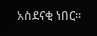አስደናቂ ነበር፡፡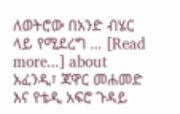ለወትሮው በአንድ ብሄር ላይ የሚደረግ … [Read more...] about አፈንዲ፣ ጃዋር መሐመድ እና የቴዲ አፍሮ ጉዳይ